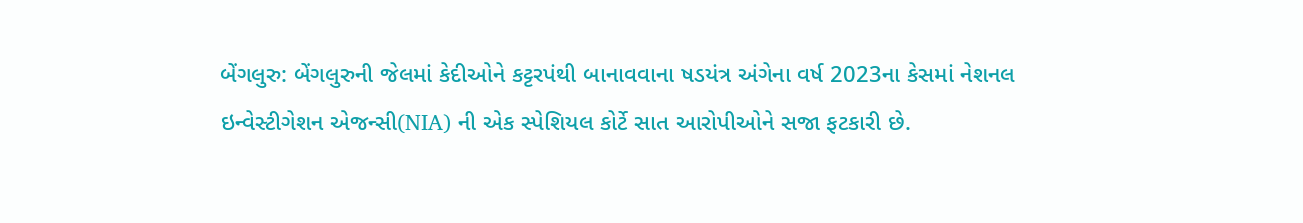બેંગલુરુ: બેંગલુરુની જેલમાં કેદીઓને કટ્ટરપંથી બાનાવવાના ષડયંત્ર અંગેના વર્ષ 2023ના કેસમાં નેશનલ ઇન્વેસ્ટીગેશન એજન્સી(NIA) ની એક સ્પેશિયલ કોર્ટે સાત આરોપીઓને સજા ફટકારી છે.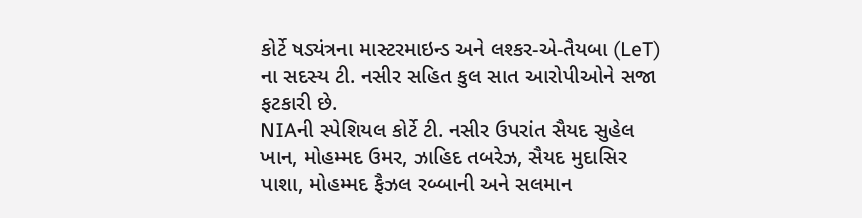કોર્ટે ષડ્યંત્રના માસ્ટરમાઇન્ડ અને લશ્કર-એ-તૈયબા (LeT) ના સદસ્ય ટી. નસીર સહિત કુલ સાત આરોપીઓને સજા ફટકારી છે.
NIAની સ્પેશિયલ કોર્ટે ટી. નસીર ઉપરાંત સૈયદ સુહેલ ખાન, મોહમ્મદ ઉમર, ઝાહિદ તબરેઝ, સૈયદ મુદાસિર પાશા, મોહમ્મદ ફૈઝલ રબ્બાની અને સલમાન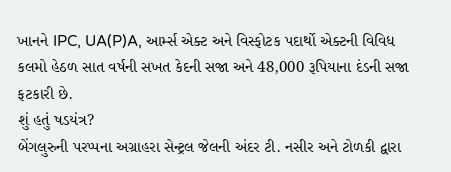ખાનને IPC, UA(P)A, આર્મ્સ એક્ટ અને વિસ્ફોટક પદાર્થો એક્ટની વિવિધ કલમો હેઠળ સાત વર્ષની સખત કેદની સજા અને 48,000 રૂપિયાના દંડની સજા ફટકારી છે.
શું હતું ષડયંત્ર?
બેંગલુરુની પરપ્પના અગ્રાહરા સેન્ટ્રલ જેલની અંદર ટી. નસીર અને ટોળકી દ્વારા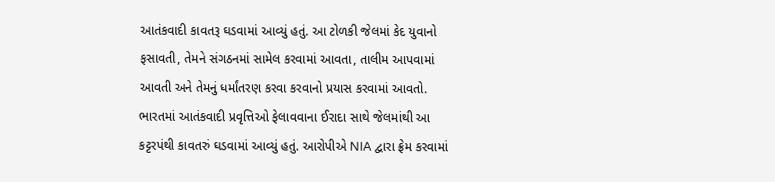આતંકવાદી કાવતરૂ ઘડવામાં આવ્યું હતું. આ ટોળકી જેલમાં કેદ યુવાનો ફસાવતી, તેમને સંગઠનમાં સામેલ કરવામાં આવતા, તાલીમ આપવામાં આવતી અને તેમનું ધર્માંતરણ કરવા કરવાનો પ્રયાસ કરવામાં આવતો. ભારતમાં આતંકવાદી પ્રવૃત્તિઓ ફેલાવવાના ઈરાદા સાથે જેલમાંથી આ કટ્ટરપંથી કાવતરું ઘડવામાં આવ્યું હતું. આરોપીએ NIA દ્વારા ફ્રેમ કરવામાં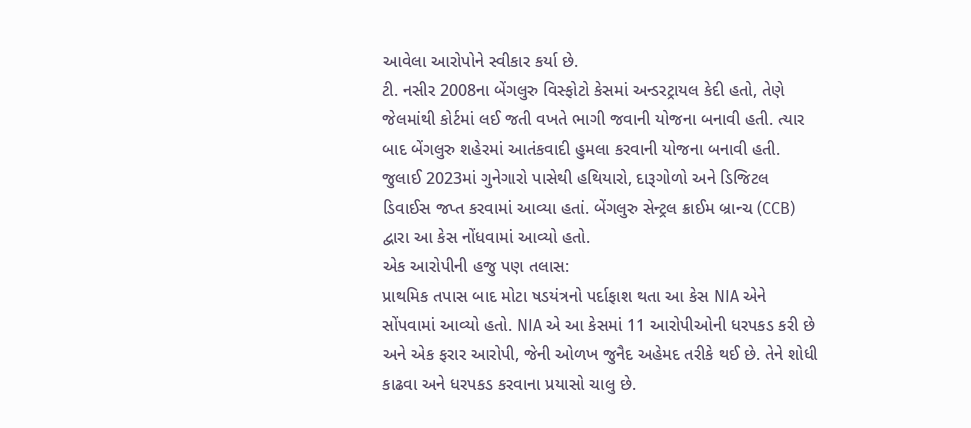આવેલા આરોપોને સ્વીકાર કર્યા છે.
ટી. નસીર 2008ના બેંગલુરુ વિસ્ફોટો કેસમાં અન્ડરટ્રાયલ કેદી હતો, તેણે જેલમાંથી કોર્ટમાં લઈ જતી વખતે ભાગી જવાની યોજના બનાવી હતી. ત્યાર બાદ બેંગલુરુ શહેરમાં આતંકવાદી હુમલા કરવાની યોજના બનાવી હતી.
જુલાઈ 2023માં ગુનેગારો પાસેથી હથિયારો, દારૂગોળો અને ડિજિટલ ડિવાઈસ જપ્ત કરવામાં આવ્યા હતાં. બેંગલુરુ સેન્ટ્રલ ક્રાઈમ બ્રાન્ચ (CCB) દ્વારા આ કેસ નોંધવામાં આવ્યો હતો.
એક આરોપીની હજુ પણ તલાસ:
પ્રાથમિક તપાસ બાદ મોટા ષડયંત્રનો પર્દાફાશ થતા આ કેસ NIA એને સોંપવામાં આવ્યો હતો. NIA એ આ કેસમાં 11 આરોપીઓની ધરપકડ કરી છે અને એક ફરાર આરોપી, જેની ઓળખ જુનૈદ અહેમદ તરીકે થઈ છે. તેને શોધી કાઢવા અને ધરપકડ કરવાના પ્રયાસો ચાલુ છે.